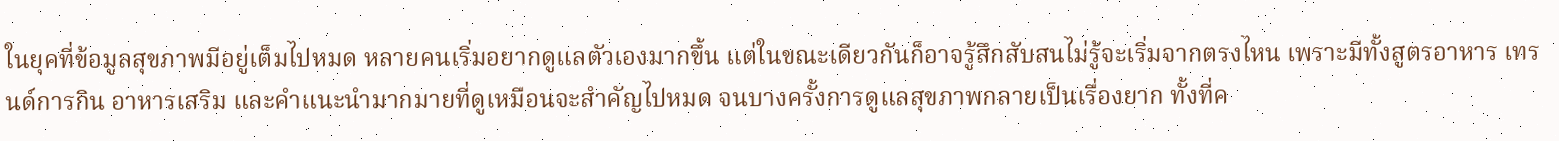ในยุคที่ข้อมูลสุขภาพมีอยู่เต็มไปหมด หลายคนเริ่มอยากดูแลตัวเองมากขึ้น แต่ในขณะเดียวกันก็อาจรู้สึกสับสนไม่รู้จะเริ่มจากตรงไหน เพราะมีทั้งสูตรอาหาร เทรนด์การกิน อาหารเสริม และคำแนะนำมากมายที่ดูเหมือนจะสำคัญไปหมด จนบางครั้งการดูแลสุขภาพกลายเป็นเรื่องยาก ทั้งที่ค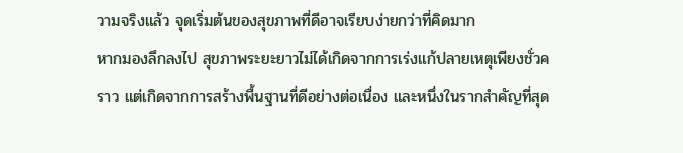วามจริงแล้ว จุดเริ่มต้นของสุขภาพที่ดีอาจเรียบง่ายกว่าที่คิดมาก
หากมองลึกลงไป สุขภาพระยะยาวไม่ได้เกิดจากการเร่งแก้ปลายเหตุเพียงชั่วคราว แต่เกิดจากการสร้างพื้นฐานที่ดีอย่างต่อเนื่อง และหนึ่งในรากสำคัญที่สุด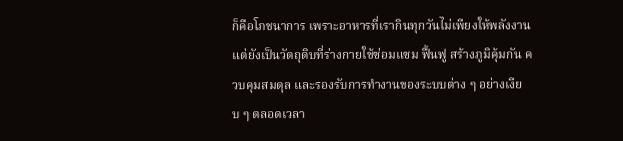ก็คือโภชนาการ เพราะอาหารที่เรากินทุกวันไม่เพียงให้พลังงาน แต่ยังเป็นวัตถุดิบที่ร่างกายใช้ซ่อมแซม ฟื้นฟู สร้างภูมิคุ้มกัน ควบคุมสมดุล และรองรับการทำงานของระบบต่าง ๆ อย่างเงียบ ๆ ตลอดเวลา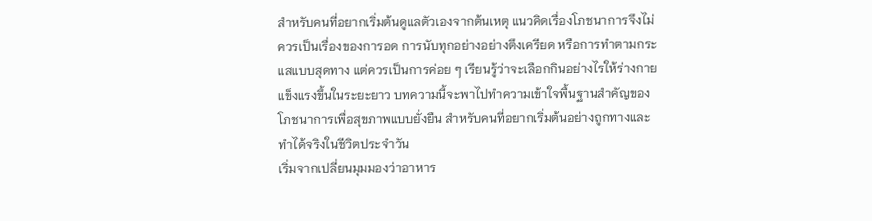สำหรับคนที่อยากเริ่มต้นดูแลตัวเองจากต้นเหตุ แนวคิดเรื่องโภชนาการจึงไม่ควรเป็นเรื่องของการอด การนับทุกอย่างอย่างตึงเครียด หรือการทำตามกระแสแบบสุดทาง แต่ควรเป็นการค่อย ๆ เรียนรู้ว่าจะเลือกกินอย่างไรให้ร่างกายแข็งแรงขึ้นในระยะยาว บทความนี้จะพาไปทำความเข้าใจพื้นฐานสำคัญของโภชนาการเพื่อสุขภาพแบบยั่งยืน สำหรับคนที่อยากเริ่มต้นอย่างถูกทางและทำได้จริงในชีวิตประจำวัน
เริ่มจากเปลี่ยนมุมมองว่าอาหาร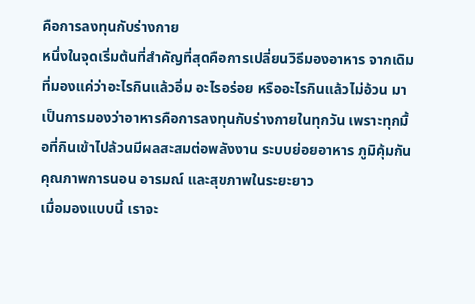คือการลงทุนกับร่างกาย
หนึ่งในจุดเริ่มต้นที่สำคัญที่สุดคือการเปลี่ยนวิธีมองอาหาร จากเดิมที่มองแค่ว่าอะไรกินแล้วอิ่ม อะไรอร่อย หรืออะไรกินแล้วไม่อ้วน มาเป็นการมองว่าอาหารคือการลงทุนกับร่างกายในทุกวัน เพราะทุกมื้อที่กินเข้าไปล้วนมีผลสะสมต่อพลังงาน ระบบย่อยอาหาร ภูมิคุ้มกัน คุณภาพการนอน อารมณ์ และสุขภาพในระยะยาว
เมื่อมองแบบนี้ เราจะ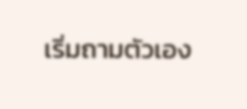เริ่มถามตัวเอง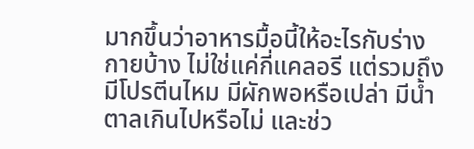มากขึ้นว่าอาหารมื้อนี้ให้อะไรกับร่างกายบ้าง ไม่ใช่แค่กี่แคลอรี แต่รวมถึงมีโปรตีนไหม มีผักพอหรือเปล่า มีน้ำตาลเกินไปหรือไม่ และช่ว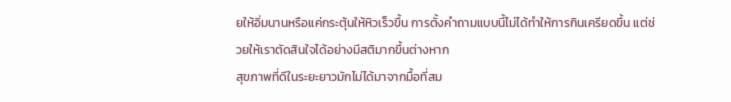ยให้อิ่มนานหรือแค่กระตุ้นให้หิวเร็วขึ้น การตั้งคำถามแบบนี้ไม่ได้ทำให้การกินเครียดขึ้น แต่ช่วยให้เราตัดสินใจได้อย่างมีสติมากขึ้นต่างหาก
สุขภาพที่ดีในระยะยาวมักไม่ได้มาจากมื้อที่สม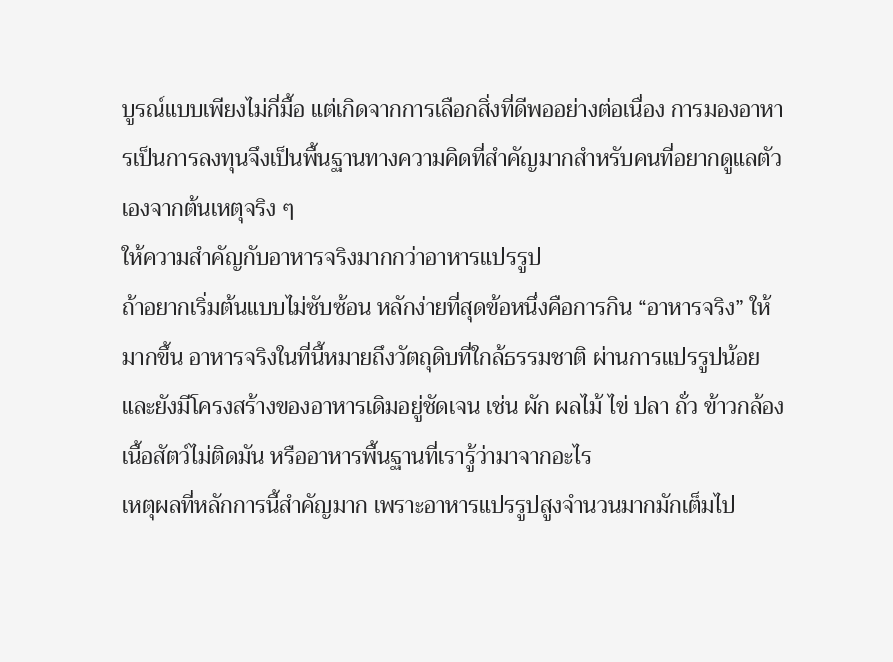บูรณ์แบบเพียงไม่กี่มื้อ แต่เกิดจากการเลือกสิ่งที่ดีพออย่างต่อเนื่อง การมองอาหารเป็นการลงทุนจึงเป็นพื้นฐานทางความคิดที่สำคัญมากสำหรับคนที่อยากดูแลตัวเองจากต้นเหตุจริง ๆ
ให้ความสำคัญกับอาหารจริงมากกว่าอาหารแปรรูป
ถ้าอยากเริ่มต้นแบบไม่ซับซ้อน หลักง่ายที่สุดข้อหนึ่งคือการกิน “อาหารจริง” ให้มากขึ้น อาหารจริงในที่นี้หมายถึงวัตถุดิบที่ใกล้ธรรมชาติ ผ่านการแปรรูปน้อย และยังมีโครงสร้างของอาหารเดิมอยู่ชัดเจน เช่น ผัก ผลไม้ ไข่ ปลา ถั่ว ข้าวกล้อง เนื้อสัตว์ไม่ติดมัน หรืออาหารพื้นฐานที่เรารู้ว่ามาจากอะไร
เหตุผลที่หลักการนี้สำคัญมาก เพราะอาหารแปรรูปสูงจำนวนมากมักเต็มไป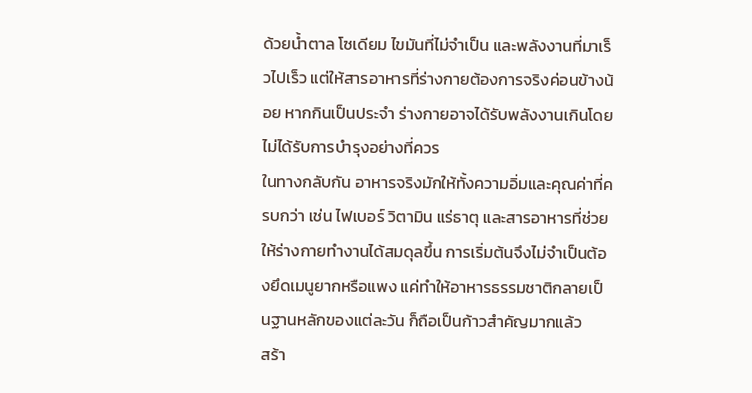ด้วยน้ำตาล โซเดียม ไขมันที่ไม่จำเป็น และพลังงานที่มาเร็วไปเร็ว แต่ให้สารอาหารที่ร่างกายต้องการจริงค่อนข้างน้อย หากกินเป็นประจำ ร่างกายอาจได้รับพลังงานเกินโดยไม่ได้รับการบำรุงอย่างที่ควร
ในทางกลับกัน อาหารจริงมักให้ทั้งความอิ่มและคุณค่าที่ครบกว่า เช่น ไฟเบอร์ วิตามิน แร่ธาตุ และสารอาหารที่ช่วยให้ร่างกายทำงานได้สมดุลขึ้น การเริ่มต้นจึงไม่จำเป็นต้องยึดเมนูยากหรือแพง แค่ทำให้อาหารธรรมชาติกลายเป็นฐานหลักของแต่ละวัน ก็ถือเป็นก้าวสำคัญมากแล้ว
สร้า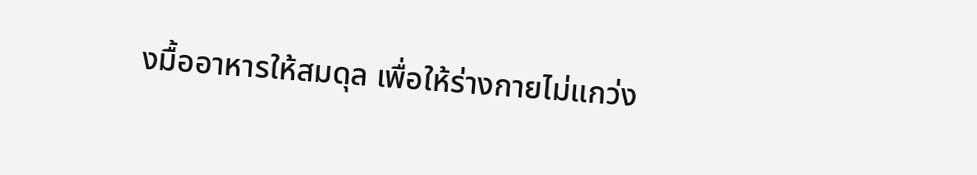งมื้ออาหารให้สมดุล เพื่อให้ร่างกายไม่แกว่ง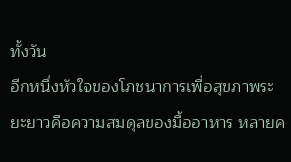ทั้งวัน
อีกหนึ่งหัวใจของโภชนาการเพื่อสุขภาพระยะยาวคือความสมดุลของมื้ออาหาร หลายค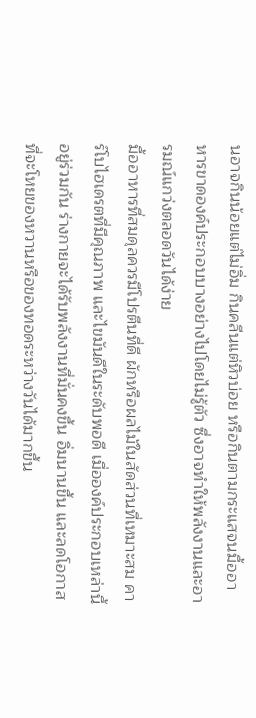นอาจกินน้อยแต่ไม่อิ่ม กินคลีนแต่หิวบ่อย หรือกินตามกระแสจนมื้ออาหารขาดองค์ประกอบบางอย่างไปโดยไม่รู้ตัว ซึ่งอาจทำให้พลังงานและอารมณ์แกว่งตลอดวันได้ง่าย
มื้ออาหารที่สมดุลควรมีโปรตีนที่ดี ผักหรือผลไม้ในสัดส่วนที่เหมาะสม คาร์โบไฮเดรตที่มีคุณภาพ และไขมันดีในระดับพอดี เมื่อองค์ประกอบเหล่านี้อยู่ร่วมกัน ร่างกายจะได้รับพลังงานที่มั่นคงขึ้น อิ่มนานขึ้น และลดโอกาสที่จะโหยของหวานหรือของทอดระหว่างวันได้มากขึ้น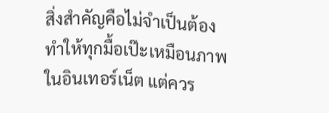สิ่งสำคัญคือไม่จำเป็นต้องทำให้ทุกมื้อเป๊ะเหมือนภาพในอินเทอร์เน็ต แต่ควร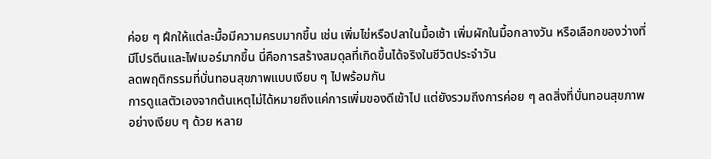ค่อย ๆ ฝึกให้แต่ละมื้อมีความครบมากขึ้น เช่น เพิ่มไข่หรือปลาในมื้อเช้า เพิ่มผักในมื้อกลางวัน หรือเลือกของว่างที่มีโปรตีนและไฟเบอร์มากขึ้น นี่คือการสร้างสมดุลที่เกิดขึ้นได้จริงในชีวิตประจำวัน
ลดพฤติกรรมที่บั่นทอนสุขภาพแบบเงียบ ๆ ไปพร้อมกัน
การดูแลตัวเองจากต้นเหตุไม่ได้หมายถึงแค่การเพิ่มของดีเข้าไป แต่ยังรวมถึงการค่อย ๆ ลดสิ่งที่บั่นทอนสุขภาพอย่างเงียบ ๆ ด้วย หลาย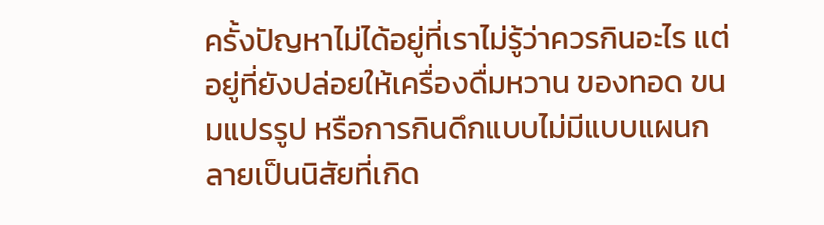ครั้งปัญหาไม่ได้อยู่ที่เราไม่รู้ว่าควรกินอะไร แต่อยู่ที่ยังปล่อยให้เครื่องดื่มหวาน ของทอด ขนมแปรรูป หรือการกินดึกแบบไม่มีแบบแผนกลายเป็นนิสัยที่เกิด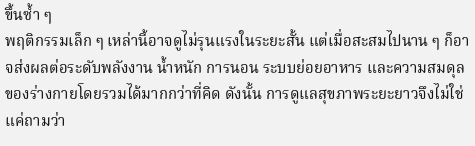ขึ้นซ้ำ ๆ
พฤติกรรมเล็ก ๆ เหล่านี้อาจดูไม่รุนแรงในระยะสั้น แต่เมื่อสะสมไปนาน ๆ ก็อาจส่งผลต่อระดับพลังงาน น้ำหนัก การนอน ระบบย่อยอาหาร และความสมดุลของร่างกายโดยรวมได้มากกว่าที่คิด ดังนั้น การดูแลสุขภาพระยะยาวจึงไม่ใช่แค่ถามว่า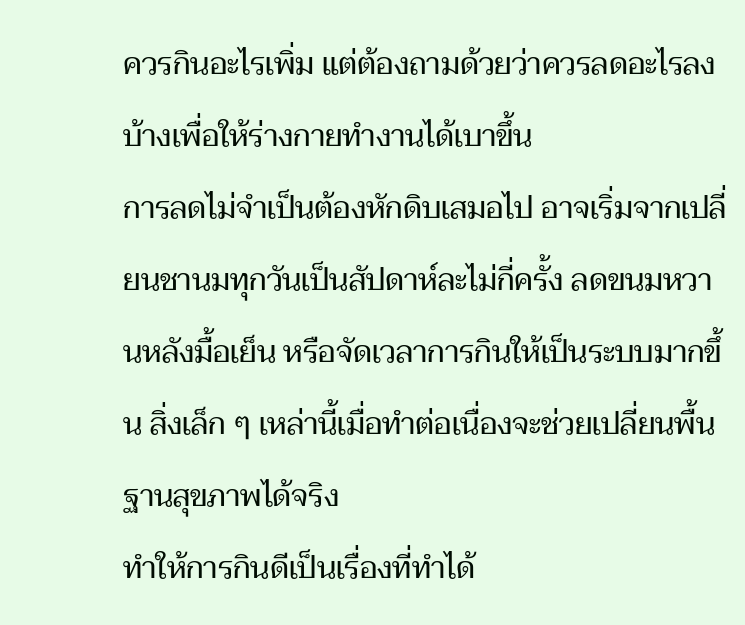ควรกินอะไรเพิ่ม แต่ต้องถามด้วยว่าควรลดอะไรลงบ้างเพื่อให้ร่างกายทำงานได้เบาขึ้น
การลดไม่จำเป็นต้องหักดิบเสมอไป อาจเริ่มจากเปลี่ยนชานมทุกวันเป็นสัปดาห์ละไม่กี่ครั้ง ลดขนมหวานหลังมื้อเย็น หรือจัดเวลาการกินให้เป็นระบบมากขึ้น สิ่งเล็ก ๆ เหล่านี้เมื่อทำต่อเนื่องจะช่วยเปลี่ยนพื้นฐานสุขภาพได้จริง
ทำให้การกินดีเป็นเรื่องที่ทำได้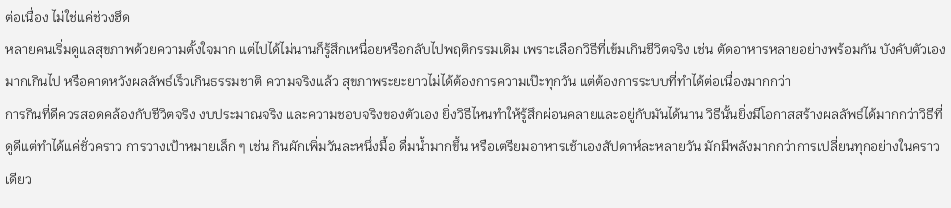ต่อเนื่อง ไม่ใช่แค่ช่วงฮึด
หลายคนเริ่มดูแลสุขภาพด้วยความตั้งใจมาก แต่ไปได้ไม่นานก็รู้สึกเหนื่อยหรือกลับไปพฤติกรรมเดิม เพราะเลือกวิธีที่เข้มเกินชีวิตจริง เช่น ตัดอาหารหลายอย่างพร้อมกัน บังคับตัวเองมากเกินไป หรือคาดหวังผลลัพธ์เร็วเกินธรรมชาติ ความจริงแล้ว สุขภาพระยะยาวไม่ได้ต้องการความเป๊ะทุกวัน แต่ต้องการระบบที่ทำได้ต่อเนื่องมากกว่า
การกินที่ดีควรสอดคล้องกับชีวิตจริง งบประมาณจริง และความชอบจริงของตัวเอง ยิ่งวิธีไหนทำให้รู้สึกผ่อนคลายและอยู่กับมันได้นาน วิธีนั้นยิ่งมีโอกาสสร้างผลลัพธ์ได้มากกว่าวิธีที่ดูดีแต่ทำได้แค่ชั่วคราว การวางเป้าหมายเล็ก ๆ เช่น กินผักเพิ่มวันละหนึ่งมื้อ ดื่มน้ำมากขึ้น หรือเตรียมอาหารเช้าเองสัปดาห์ละหลายวัน มักมีพลังมากกว่าการเปลี่ยนทุกอย่างในคราวเดียว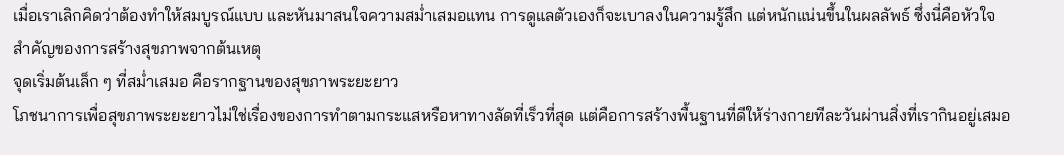เมื่อเราเลิกคิดว่าต้องทำให้สมบูรณ์แบบ และหันมาสนใจความสม่ำเสมอแทน การดูแลตัวเองก็จะเบาลงในความรู้สึก แต่หนักแน่นขึ้นในผลลัพธ์ ซึ่งนี่คือหัวใจสำคัญของการสร้างสุขภาพจากต้นเหตุ
จุดเริ่มต้นเล็ก ๆ ที่สม่ำเสมอ คือรากฐานของสุขภาพระยะยาว
โภชนาการเพื่อสุขภาพระยะยาวไม่ใช่เรื่องของการทำตามกระแสหรือหาทางลัดที่เร็วที่สุด แต่คือการสร้างพื้นฐานที่ดีให้ร่างกายทีละวันผ่านสิ่งที่เรากินอยู่เสมอ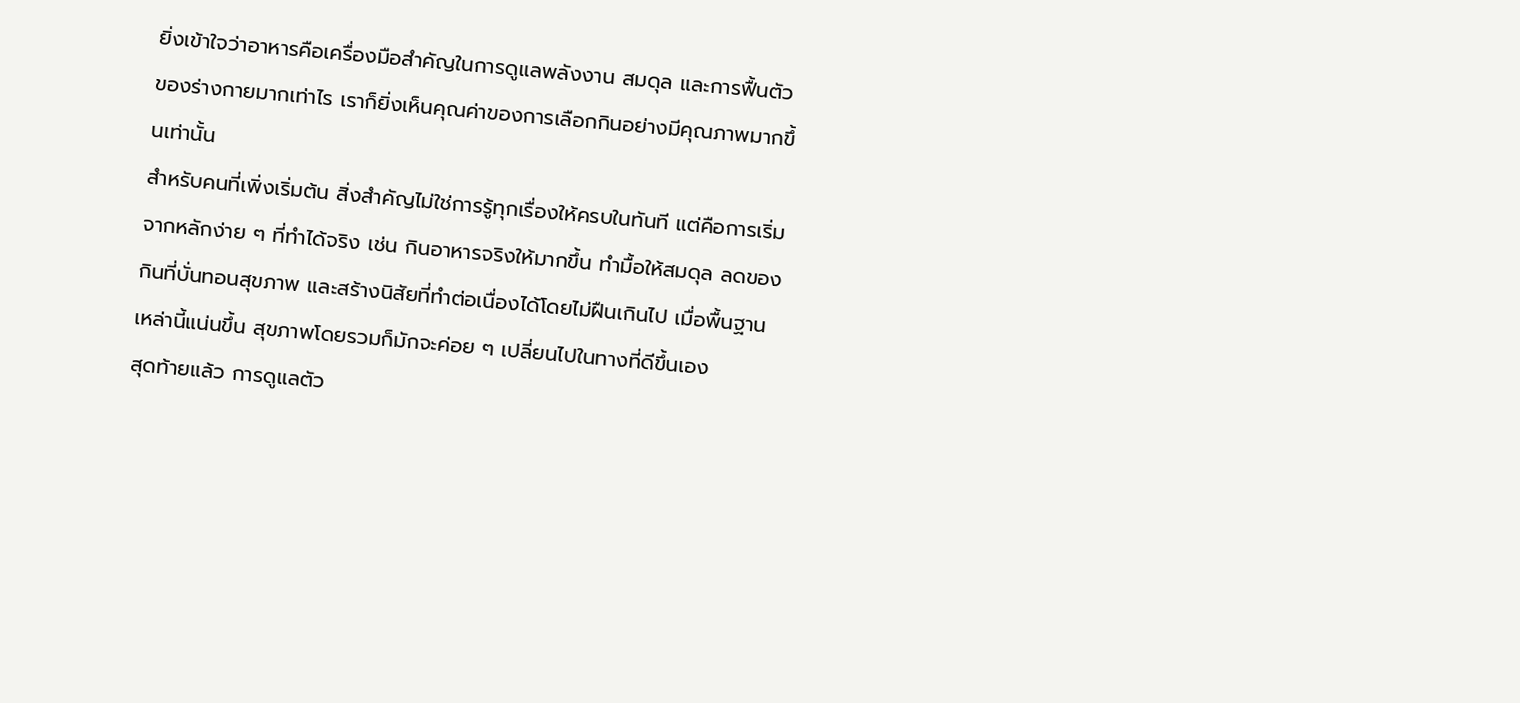ยิ่งเข้าใจว่าอาหารคือเครื่องมือสำคัญในการดูแลพลังงาน สมดุล และการฟื้นตัวของร่างกายมากเท่าไร เราก็ยิ่งเห็นคุณค่าของการเลือกกินอย่างมีคุณภาพมากขึ้นเท่านั้น
สำหรับคนที่เพิ่งเริ่มต้น สิ่งสำคัญไม่ใช่การรู้ทุกเรื่องให้ครบในทันที แต่คือการเริ่มจากหลักง่าย ๆ ที่ทำได้จริง เช่น กินอาหารจริงให้มากขึ้น ทำมื้อให้สมดุล ลดของกินที่บั่นทอนสุขภาพ และสร้างนิสัยที่ทำต่อเนื่องได้โดยไม่ฝืนเกินไป เมื่อพื้นฐานเหล่านี้แน่นขึ้น สุขภาพโดยรวมก็มักจะค่อย ๆ เปลี่ยนไปในทางที่ดีขึ้นเอง
สุดท้ายแล้ว การดูแลตัว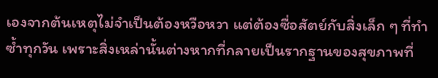เองจากต้นเหตุไม่จำเป็นต้องหวือหวา แต่ต้องซื่อสัตย์กับสิ่งเล็ก ๆ ที่ทำซ้ำทุกวัน เพราะสิ่งเหล่านั้นต่างหากที่กลายเป็นรากฐานของสุขภาพที่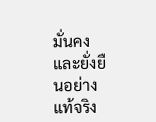มั่นคงและยั่งยืนอย่างแท้จริง